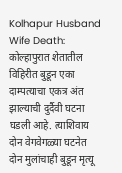Kolhapur Husband Wife Death: कोल्हापुरात शेतातील विहिरीत बुडून एका दाम्पत्याचा एकत्र अंत झाल्याची दुर्दैवी घटना घडली आहे. त्याशिवाय दोन वेगवेगळ्या घटनेत दोन मुलांचाही बुडून मृत्यू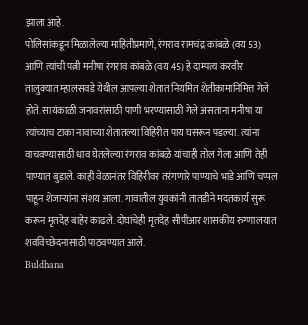झाला आहे.
पोलिसांकडून मिळालेल्या माहितीप्रमाणे, रंगराव रामचंद्र कांबळे (वय 53) आणि त्यांची पत्नी मनीषा रंगराव कांबळे (वय 45) हे दाम्पत्य करवीर तालुक्यात म्हालसवडे येथील आपल्या शेतात नियमित शेतीकामानिमित्त गेले होते. सायंकाळी जनावरांसाठी पाणी भरण्यासाठी गेले असताना मनीषा या त्यांच्याच टाका नावाच्या शेतातल्या विहिरीत पाय घसरून पडल्या. त्यांना वाचवण्यासाठी धाव घेतलेल्या रंगराव कांबळे यांचाही तोल गेला आणि तेही पाण्यात बुडाले. काही वेळानंतर विहिरीवर तरंगणारे पाण्याचे भांडे आणि चप्पल पाहून शेजाऱ्यांना संशय आला. गावातील युवकांनी तातडीने मदतकार्य सुरू करून मृतदेह बाहेर काढले. दोघांचेही मृतदेह सीपीआर शासकीय रुग्णालयात शवविच्छेदनासाठी पाठवण्यात आले.
Buldhana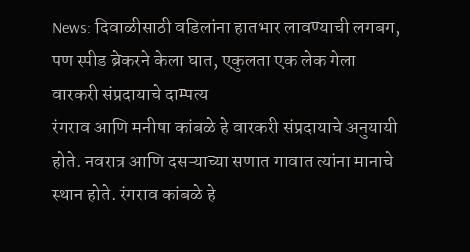News: दिवाळीसाठी वडिलांना हातभार लावण्याची लगबग, पण स्पीड ब्रेकरने केला घात, एकुलता एक लेक गेला
वारकरी संप्रदायाचे दाम्पत्य
रंगराव आणि मनीषा कांबळे हे वारकरी संप्रदायाचे अनुयायी होते. नवरात्र आणि दसऱ्याच्या सणात गावात त्यांना मानाचे स्थान होते. रंगराव कांबळे हे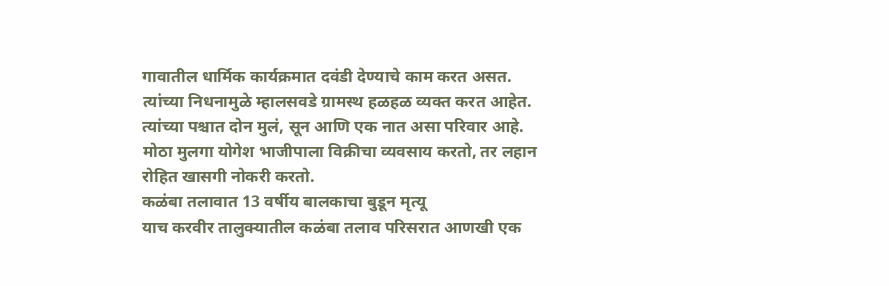गावातील धार्मिक कार्यक्रमात दवंडी देण्याचे काम करत असत. त्यांच्या निधनामुळे म्हालसवडे ग्रामस्थ हळहळ व्यक्त करत आहेत. त्यांच्या पश्चात दोन मुलं, सून आणि एक नात असा परिवार आहे. मोठा मुलगा योगेश भाजीपाला विक्रीचा व्यवसाय करतो, तर लहान रोहित खासगी नोकरी करतो.
कळंबा तलावात 13 वर्षीय बालकाचा बुडून मृत्यू
याच करवीर तालुक्यातील कळंबा तलाव परिसरात आणखी एक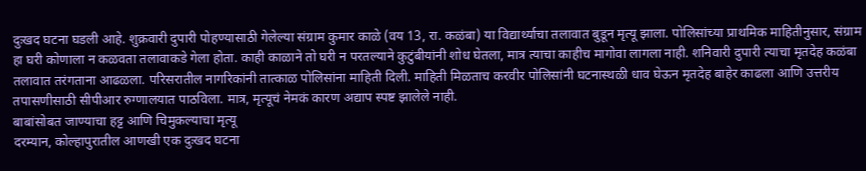दुःखद घटना घडली आहे. शुक्रवारी दुपारी पोहण्यासाठी गेलेल्या संग्राम कुमार काळे (वय 13, रा. कळंबा) या विद्यार्थ्याचा तलावात बुडून मृत्यू झाला. पोलिसांच्या प्राथमिक माहितीनुसार, संग्राम हा घरी कोणाला न कळवता तलावाकडे गेला होता. काही काळाने तो घरी न परतल्याने कुटुंबीयांनी शोध घेतला, मात्र त्याचा काहीच मागोवा लागला नाही. शनिवारी दुपारी त्याचा मृतदेह कळंबा तलावात तरंगताना आढळला. परिसरातील नागरिकांनी तात्काळ पोलिसांना माहिती दिली. माहिती मिळताच करवीर पोलिसांनी घटनास्थळी धाव घेऊन मृतदेह बाहेर काढला आणि उत्तरीय तपासणीसाठी सीपीआर रुग्णालयात पाठविला. मात्र, मृत्यूचं नेमकं कारण अद्याप स्पष्ट झालेले नाही.
बाबांसोबत जाण्याचा हट्ट आणि चिमुकल्याचा मृत्यू
दरम्यान, कोल्हापुरातील आणखी एक दुःखद घटना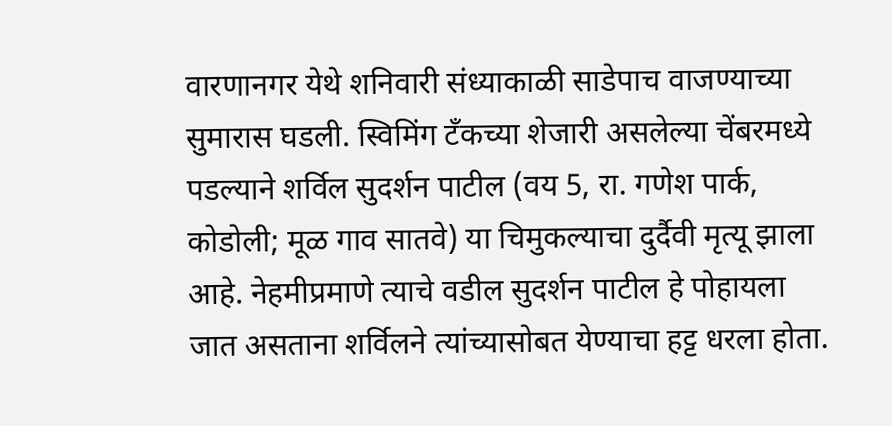वारणानगर येथे शनिवारी संध्याकाळी साडेपाच वाजण्याच्या सुमारास घडली. स्विमिंग टँकच्या शेजारी असलेल्या चेंबरमध्ये पडल्याने शर्विल सुदर्शन पाटील (वय 5, रा. गणेश पार्क, कोडोली; मूळ गाव सातवे) या चिमुकल्याचा दुर्दैवी मृत्यू झाला आहे. नेहमीप्रमाणे त्याचे वडील सुदर्शन पाटील हे पोहायला जात असताना शर्विलने त्यांच्यासोबत येण्याचा हट्ट धरला होता.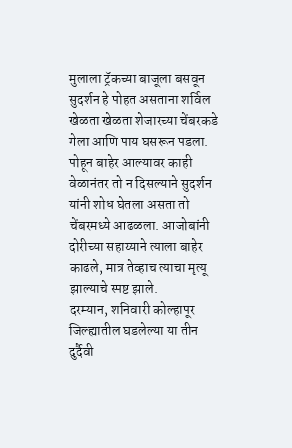मुलाला ट्रॅकच्या बाजूला बसवून सुदर्शन हे पोहत असताना शर्विल खेळता खेळता शेजारच्या चेंबरकडे गेला आणि पाय घसरून पडला. पोहून बाहेर आल्यावर काही वेळानंतर तो न दिसल्याने सुदर्शन यांनी शोध घेतला असता तो चेंबरमध्ये आढळला. आजोबांनी दोरीच्या सहाय्याने त्याला बाहेर काढले, मात्र तेव्हाच त्याचा मृत्यू झाल्याचे स्पष्ट झाले.
दरम्यान, शनिवारी कोल्हापूर जिल्ह्यातील घडलेल्या या तीन दुर्दैवी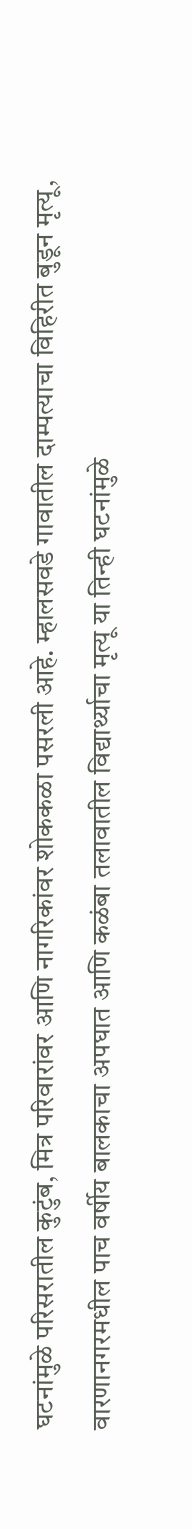घटनांमुळे परिसरातील कुटुंब, मित्र परिवारांवर आणि नागरिकांवर शोककळा पसरली आहे. म्हालसवडे गावातील दाम्पत्याचा विहिरीत बुडून मृत्यू, वारणानगरमधील पाच वर्षीय बालकाचा अपघात आणि कळंबा तलावातील विद्यार्थ्याचा मृत्यू या तिन्ही घटनांमुळे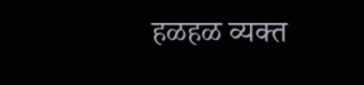हळहळ व्यक्त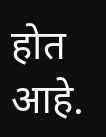होत आहे.